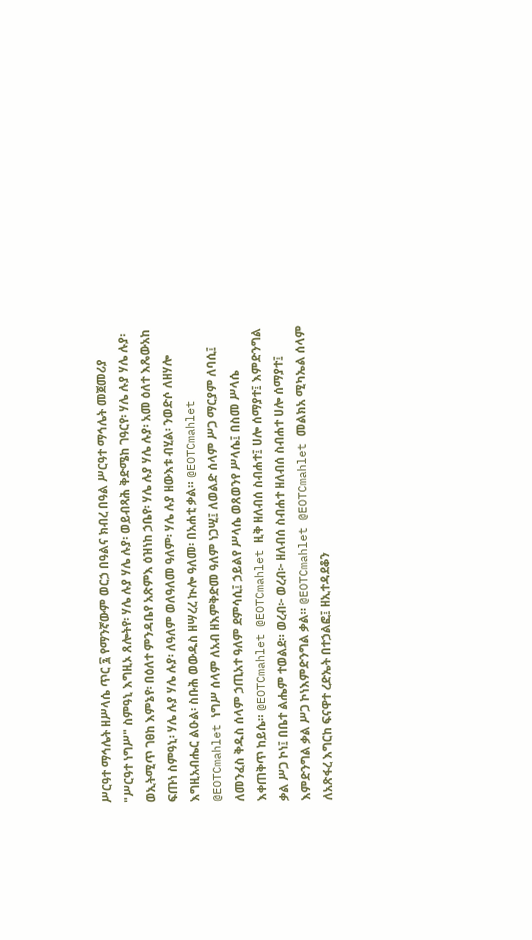ሥርዓተ ማኅሌት ዘሥላሴ ጥር ፯ የማንኛውም ወርኃ በዓልና ክብረ በዓል ሥርዓተ ማኅሌት መጀመሪያ "ሥርዓተ ነግሥ" ስምዓኒ እግዚኦ ጸሎትየ፡ ሃሌ ሉያ ሃሌ ሉያ፡ ወይብጻሕ ቅድሜከ ገዓርየ፡ ሃሌ ሉያ ሃሌ ሉያ፡ ወኢትሚጥ ገፀከ እምኔየ፡ በዕለተ ምንዳቤየ አጽምእ ዕዝነከ ኃቤየ፡ ሃሌ ሉያ ሃሌ ሉያ፡ አመ ዕለተ እጼውአከ ፍጡነ ስምዓኒ፡ ሃሌ ሉያ ሃሌ ሉያ፡ ለዓለም ወለዓለመ ዓለም፡ ሃሌ ሉያ ዘውእቱ ብሂል፡ ንወድሶ ለዘሃሎ እግዚአብሔር ልዑል፡ ስቡሕ ወውዱስ ዘሣረረ ኲሎ ዓለመ፡ በአሐቲ ቃል። @EOTCmahlet @EOTCmahlet ነግሥ ሰላም ለአብ ዘእምቅድመ ዓለም ነጋሢ፤ ለወልድ ሰላም ሥጋ ማርያም ለባሲ፤ ለመንፈስ ቅዱስ ሰላም ኃጢአተ ዓለም ደምሳሲ፤ ኃይልየ ሥላሴ ወጸወንየ ሥላሴ፤ በስመ ሥላሴ እቀጠቅጥ ከይሴ። @EOTCmahlet @EOTCmahlet ዚቅ ዘለብሰ ስብሐተ፤ ሀሎ ሰማያተ፤ እምድንግል ቃል ሥጋ ኮነ፤ በቤተ ልሔም ተወልደ። ወረብ፦ ወረብ፦ ዘለብሰ ስብሐተ ዘለብሰ ስብሐተ ሀሎ ሰማያተ፤ እምድንግል ቃል ሥጋ ኮነእምድንግል ቃል። @EOTCmahlet @EOTCmahlet መልክአ ሚካኤል ሰላም ለአጽፋረ እግርከ ፍናዋተ ረድኤት በተኃልፎ፤ ዘኢተዳደቆን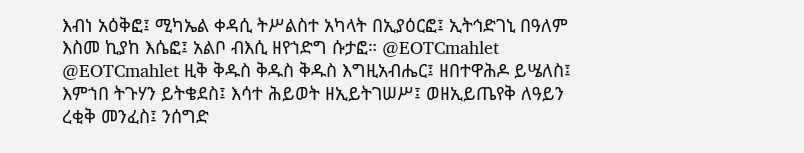እብነ አዕቅፎ፤ ሚካኤል ቀዳሲ ትሥልስተ አካላት በኢያዕርፎ፤ ኢትኅድገኒ በዓለም እስመ ኪያከ እሴፎ፤ አልቦ ብእሲ ዘየኀድግ ሱታፎ። @EOTCmahlet @EOTCmahlet ዚቅ ቅዱስ ቅዱስ ቅዱስ እግዚአብሔር፤ ዘበተዋሕዶ ይሤለስ፤ እምኀበ ትጉሃን ይትቄደስ፤ እሳተ ሕይወት ዘኢይትገሠሥ፤ ወዘኢይጤየቅ ለዓይን ረቂቅ መንፈስ፤ ንሰግድ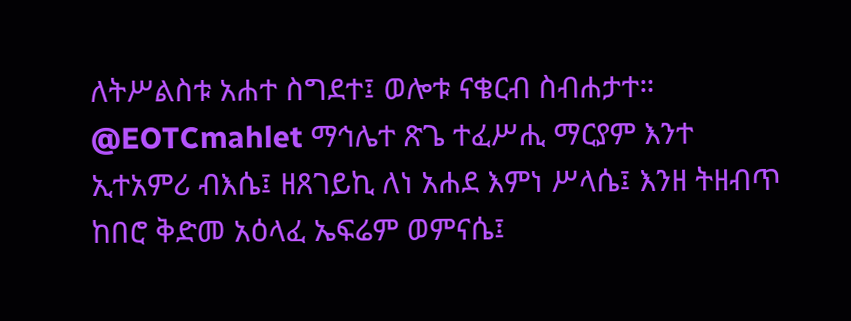ለትሥልስቱ አሐተ ስግደተ፤ ወሎቱ ናቄርብ ስብሐታተ። @EOTCmahlet ማኅሌተ ጽጌ ተፈሥሒ ማርያም እንተ ኢተአምሪ ብእሴ፤ ዘጸገይኪ ለነ አሐደ እምነ ሥላሴ፤ እንዘ ትዘብጥ ከበሮ ቅድመ አዕላፈ ኤፍሬም ወምናሴ፤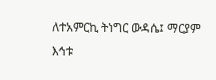ለተአምርኪ ትነግር ውዳሴ፤ ማርያም እኅቱ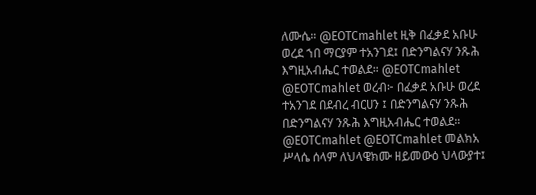ለሙሴ። @EOTCmahlet ዚቅ በፈቃደ አቡሁ ወረደ ኀበ ማርያም ተአንገደ፤ በድንግልናሃ ንጹሕ እግዚአብሔር ተወልደ። @EOTCmahlet @EOTCmahlet ወረብ፦ በፈቃደ አቡሁ ወረደ ተአንገደ በደብረ ብርሀን ፤ በድንግልናሃ ንጹሕ በድንግልናሃ ንጹሕ እግዚአብሔር ተወልደ። @EOTCmahlet @EOTCmahlet መልክአ ሥላሴ ሰላም ለህላዌክሙ ዘይመውዕ ህላውያተ፤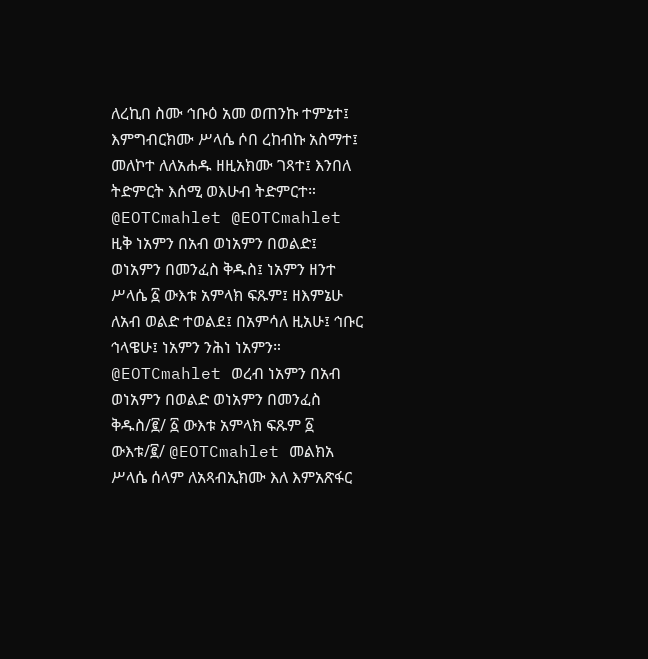ለረኪበ ስሙ ኅቡዕ አመ ወጠንኩ ተምኔተ፤ እምግብርክሙ ሥላሴ ሶበ ረከብኩ አስማተ፤ መለኮተ ለለአሐዱ ዘዚአክሙ ገጻተ፤ እንበለ ትድምርት እሰሚ ወእሁብ ትድምርተ። @EOTCmahlet @EOTCmahlet ዚቅ ነአምን በአብ ወነአምን በወልድ፤ ወነአምን በመንፈስ ቅዱስ፤ ነአምን ዘንተ ሥላሴ ፩ ውእቱ አምላክ ፍጹም፤ ዘእምኔሁ ለአብ ወልድ ተወልደ፤ በአምሳለ ዚአሁ፤ ኅቡር ኅላዌሁ፤ ነአምን ንሕነ ነአምን። @EOTCmahlet ወረብ ነአምን በአብ ወነአምን በወልድ ወነአምን በመንፈስ ቅዱስ/፪/ ፩ ውእቱ አምላክ ፍጹም ፩ ውእቱ/፪/ @EOTCmahlet መልክአ ሥላሴ ሰላም ለአጻብኢክሙ እለ እምአጽፋር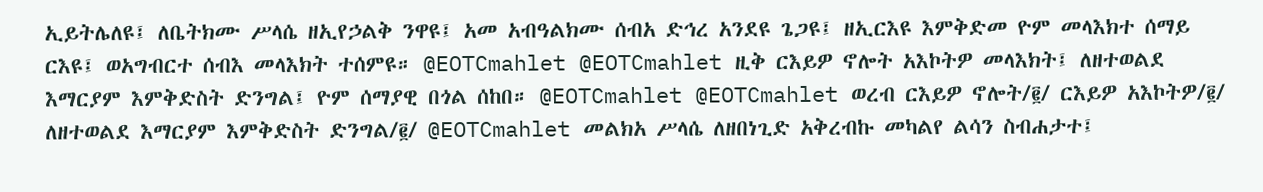ኢይትሌለዩ፤ ለቤትክሙ ሥላሴ ዘኢየኃልቅ ንዋዩ፤ አመ አብዓልክሙ ሰብአ ድኅረ አንደዩ ጌጋዩ፤ ዘኢርእዩ እምቅድመ ዮም መላእክተ ሰማይ ርእዩ፤ ወአግብርተ ሰብእ መላእክት ተሰምዩ። @EOTCmahlet @EOTCmahlet ዚቅ ርእይዎ ኖሎት አእኮትዎ መላእክት፤ ለዘተወልደ እማርያም እምቅድስት ድንግል፤ ዮም ሰማያዊ በጎል ሰከበ። @EOTCmahlet @EOTCmahlet ወረብ ርእይዎ ኖሎት/፪/ ርእይዎ አእኮትዎ/፪/ ለዘተወልደ እማርያም እምቅድስት ድንግል/፪/ @EOTCmahlet መልክአ ሥላሴ ለዘበነጊድ አቅረብኩ መካልየ ልሳን ስብሐታተ፤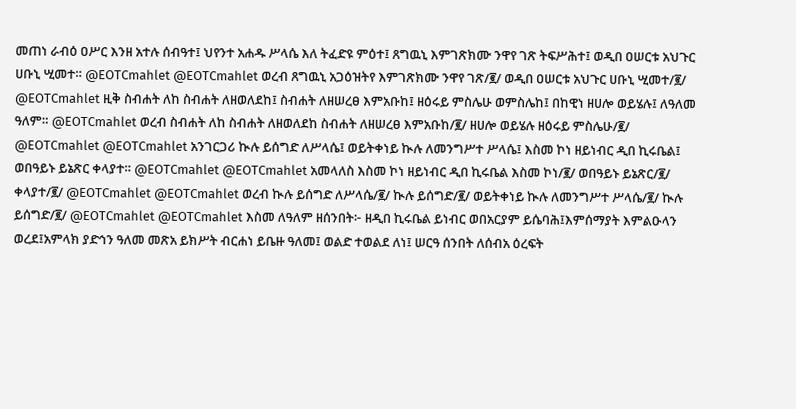መጠነ ራብዕ ዐሥር እንዘ አተሉ ሰብዓተ፤ ህየንተ አሐዱ ሥላሴ እለ ትፈድዩ ምዕተ፤ ጸግዉኒ እምገጽክሙ ንዋየ ገጽ ትፍሥሕተ፤ ወዲበ ዐሠርቱ አህጉር ሀቡኒ ሢመተ። @EOTCmahlet @EOTCmahlet ወረብ ጸግዉኒ አጋዕዝትየ እምገጽክሙ ንዋየ ገጽ/፪/ ወዲበ ዐሠርቱ አህጉር ሀቡኒ ሢመተ/፪/ @EOTCmahlet ዚቅ ስብሐት ለከ ስብሐት ለዘወለደከ፤ ስብሐት ለዘሠረፀ እምአቡከ፤ ዘዕሩይ ምስሌሁ ወምስሌከ፤ በከዊነ ዘሀሎ ወይሄሉ፤ ለዓለመ ዓለም። @EOTCmahlet ወረብ ስብሐት ለከ ስብሐት ለዘወለደከ ስብሐት ለዘሠረፀ እምአቡከ/፪/ ዘሀሎ ወይሄሉ ዘዕሩይ ምስሌሁ/፪/ @EOTCmahlet @EOTCmahlet አንገርጋሪ ኲሉ ይሰግድ ለሥላሴ፤ ወይትቀነይ ኲሉ ለመንግሥተ ሥላሴ፤ እስመ ኮነ ዘይነብር ዲበ ኪሩቤል፤ ወበዓይኑ ይኔጽር ቀላያተ። @EOTCmahlet @EOTCmahlet አመላለስ እስመ ኮነ ዘይነብር ዲበ ኪሩቤል እስመ ኮነ/፪/ ወበዓይኑ ይኔጽር/፪/ ቀላያተ/፪/ @EOTCmahlet @EOTCmahlet ወረብ ኲሉ ይሰግድ ለሥላሴ/፪/ ኲሉ ይሰግድ/፪/ ወይትቀነይ ኲሉ ለመንግሥተ ሥላሴ/፪/ ኲሉ ይሰግድ/፪/ @EOTCmahlet @EOTCmahlet እስመ ለዓለም ዘሰንበት፦ ዘዲበ ኪሩቤል ይነብር ወበአርያም ይሴባሕ፤እምሰማያት እምልዑላን ወረደ፤አምላክ ያድኅን ዓለመ መጽአ ይክሥት ብርሐነ ይቤዙ ዓለመ፤ ወልድ ተወልደ ለነ፤ ሠርዓ ሰንበት ለሰብአ ዕረፍት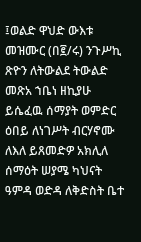፤ወልድ ዋህድ ውእቱ መዝሙር (በ፪/ሩ) ንጉሥኪ ጽዮን ለትውልደ ትውልድ መጽአ ኀቤነ ዘኪያሁ ይሴፈዉ ሰማያት ወምድር ዕበይ ለነገሥት ብርሃኖሙ ለእለ ይጸመድዎ አክሊለ ሰማዕት ሠያሜ ካህናት ዓምዳ ወድዳ ለቅድስት ቤተ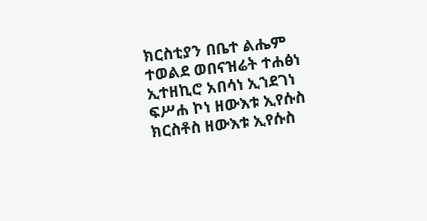ክርስቲያን በቤተ ልሔም ተወልደ ወበናዝሬት ተሐፅነ ኢተዘኪሮ አበሳነ ኢኀደገነ ፍሥሐ ኮነ ዘውእቱ ኢየሱስ ክርስቶስ ዘውእቱ ኢየሱስ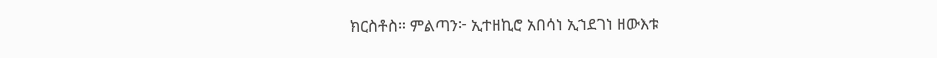ክርስቶስ። ምልጣን፦ ኢተዘኪሮ አበሳነ ኢኀደገነ ዘውእቱ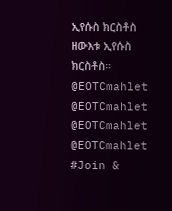ኢየሱስ ክርስቶስ ዘውእቱ ኢየሱስ ክርስቶስ። @EOTCmahlet @EOTCmahlet @EOTCmahlet @EOTCmahlet #Join &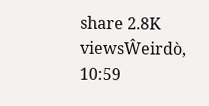share 2.8K viewsŴeirdò, 10:59